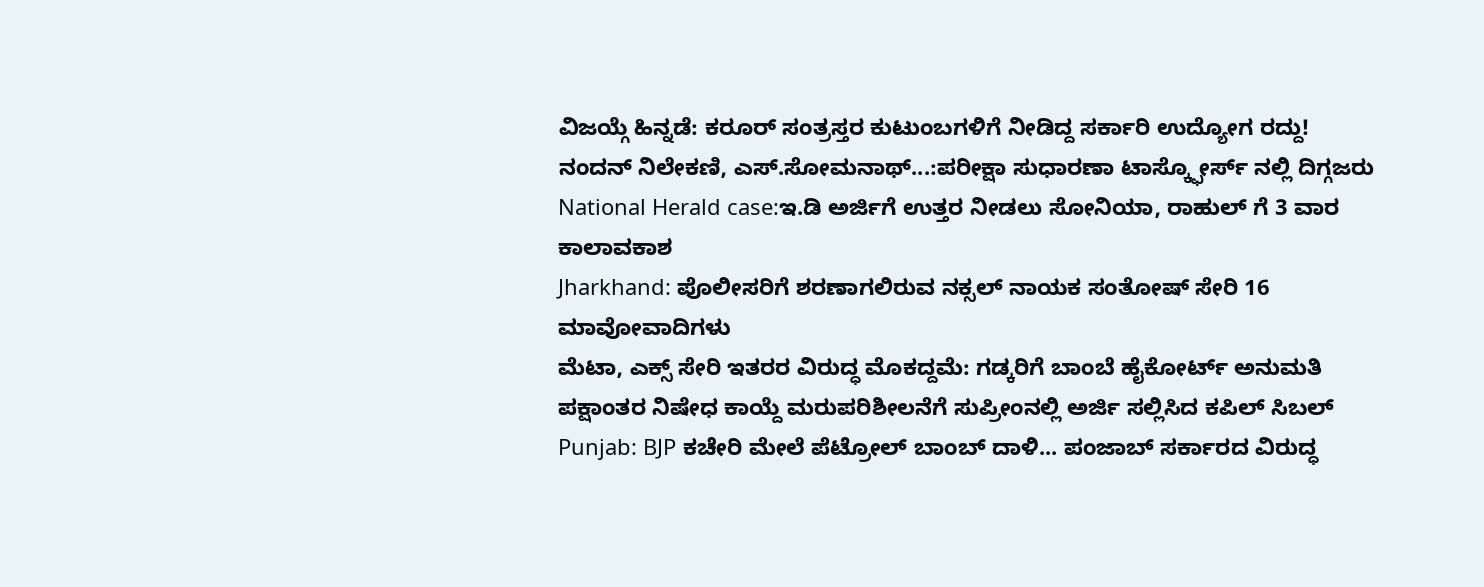ವಿಜಯ್ಗೆ ಹಿನ್ನಡೆ: ಕರೂರ್ ಸಂತ್ರಸ್ತರ ಕುಟುಂಬಗಳಿಗೆ ನೀಡಿದ್ದ ಸರ್ಕಾರಿ ಉದ್ಯೋಗ ರದ್ದು!
ನಂದನ್ ನಿಲೇಕಣಿ, ಎಸ್.ಸೋಮನಾಥ್...:ಪರೀಕ್ಷಾ ಸುಧಾರಣಾ ಟಾಸ್ಕ್ಫೋರ್ಸ್ ನಲ್ಲಿ ದಿಗ್ಗಜರು
National Herald case:ಇ.ಡಿ ಅರ್ಜಿಗೆ ಉತ್ತರ ನೀಡಲು ಸೋನಿಯಾ, ರಾಹುಲ್ ಗೆ 3 ವಾರ ಕಾಲಾವಕಾಶ
Jharkhand: ಪೊಲೀಸರಿಗೆ ಶರಣಾಗಲಿರುವ ನಕ್ಸಲ್ ನಾಯಕ ಸಂತೋಷ್ ಸೇರಿ 16 ಮಾವೋವಾದಿಗಳು
ಮೆಟಾ, ಎಕ್ಸ್ ಸೇರಿ ಇತರರ ವಿರುದ್ಧ ಮೊಕದ್ದಮೆ: ಗಡ್ಕರಿಗೆ ಬಾಂಬೆ ಹೈಕೋರ್ಟ್ ಅನುಮತಿ
ಪಕ್ಷಾಂತರ ನಿಷೇಧ ಕಾಯ್ದೆ ಮರುಪರಿಶೀಲನೆಗೆ ಸುಪ್ರೀಂನಲ್ಲಿ ಅರ್ಜಿ ಸಲ್ಲಿಸಿದ ಕಪಿಲ್ ಸಿಬಲ್
Punjab: BJP ಕಚೇರಿ ಮೇಲೆ ಪೆಟ್ರೋಲ್ ಬಾಂಬ್ ದಾಳಿ... ಪಂಜಾಬ್ ಸರ್ಕಾರದ ವಿರುದ್ಧ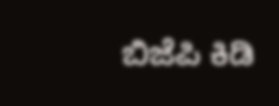ಬಿಜೆಪಿ ಕಿಡಿ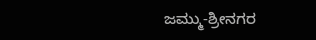ಜಮ್ಮು-ಶ್ರೀನಗರ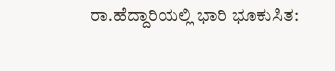ರಾ.ಹೆದ್ದಾರಿಯಲ್ಲಿ ಭಾರಿ ಭೂಕುಸಿತ: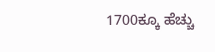1700ಕ್ಕೂ ಹೆಚ್ಚು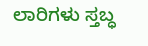ಲಾರಿಗಳು ಸ್ತಬ್ಧ